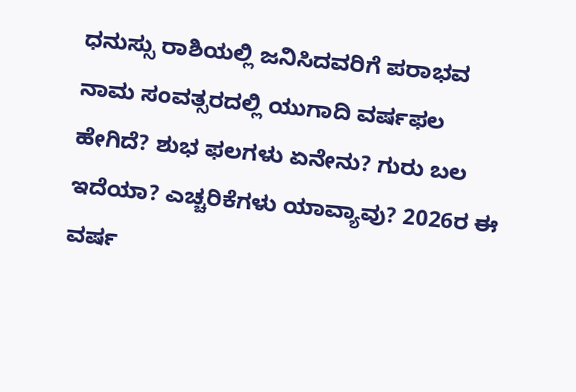ಧನುಸ್ಸು ರಾಶಿಯಲ್ಲಿ ಜನಿಸಿದವರಿಗೆ ಪರಾಭವ ನಾಮ ಸಂವತ್ಸರದಲ್ಲಿ ಯುಗಾದಿ ವರ್ಷಫಲ ಹೇಗಿದೆ? ಶುಭ ಫಲಗಳು ಏನೇನು? ಗುರು ಬಲ ಇದೆಯಾ? ಎಚ್ಚರಿಕೆಗಳು ಯಾವ್ಯಾವು? 2026ರ ಈ ವರ್ಷ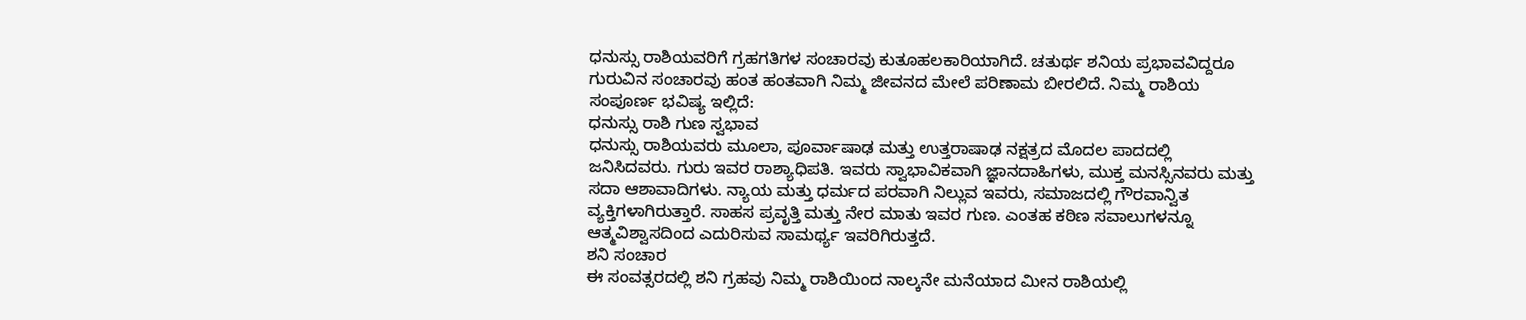ಧನುಸ್ಸು ರಾಶಿಯವರಿಗೆ ಗ್ರಹಗತಿಗಳ ಸಂಚಾರವು ಕುತೂಹಲಕಾರಿಯಾಗಿದೆ. ಚತುರ್ಥ ಶನಿಯ ಪ್ರಭಾವವಿದ್ದರೂ ಗುರುವಿನ ಸಂಚಾರವು ಹಂತ ಹಂತವಾಗಿ ನಿಮ್ಮ ಜೀವನದ ಮೇಲೆ ಪರಿಣಾಮ ಬೀರಲಿದೆ. ನಿಮ್ಮ ರಾಶಿಯ ಸಂಪೂರ್ಣ ಭವಿಷ್ಯ ಇಲ್ಲಿದೆ:
ಧನುಸ್ಸು ರಾಶಿ ಗುಣ ಸ್ವಭಾವ
ಧನುಸ್ಸು ರಾಶಿಯವರು ಮೂಲಾ, ಪೂರ್ವಾಷಾಢ ಮತ್ತು ಉತ್ತರಾಷಾಢ ನಕ್ಷತ್ರದ ಮೊದಲ ಪಾದದಲ್ಲಿ ಜನಿಸಿದವರು. ಗುರು ಇವರ ರಾಶ್ಯಾಧಿಪತಿ. ಇವರು ಸ್ವಾಭಾವಿಕವಾಗಿ ಜ್ಞಾನದಾಹಿಗಳು, ಮುಕ್ತ ಮನಸ್ಸಿನವರು ಮತ್ತು ಸದಾ ಆಶಾವಾದಿಗಳು. ನ್ಯಾಯ ಮತ್ತು ಧರ್ಮದ ಪರವಾಗಿ ನಿಲ್ಲುವ ಇವರು, ಸಮಾಜದಲ್ಲಿ ಗೌರವಾನ್ವಿತ ವ್ಯಕ್ತಿಗಳಾಗಿರುತ್ತಾರೆ. ಸಾಹಸ ಪ್ರವೃತ್ತಿ ಮತ್ತು ನೇರ ಮಾತು ಇವರ ಗುಣ. ಎಂತಹ ಕಠಿಣ ಸವಾಲುಗಳನ್ನೂ ಆತ್ಮವಿಶ್ವಾಸದಿಂದ ಎದುರಿಸುವ ಸಾಮರ್ಥ್ಯ ಇವರಿಗಿರುತ್ತದೆ.
ಶನಿ ಸಂಚಾರ
ಈ ಸಂವತ್ಸರದಲ್ಲಿ ಶನಿ ಗ್ರಹವು ನಿಮ್ಮ ರಾಶಿಯಿಂದ ನಾಲ್ಕನೇ ಮನೆಯಾದ ಮೀನ ರಾಶಿಯಲ್ಲಿ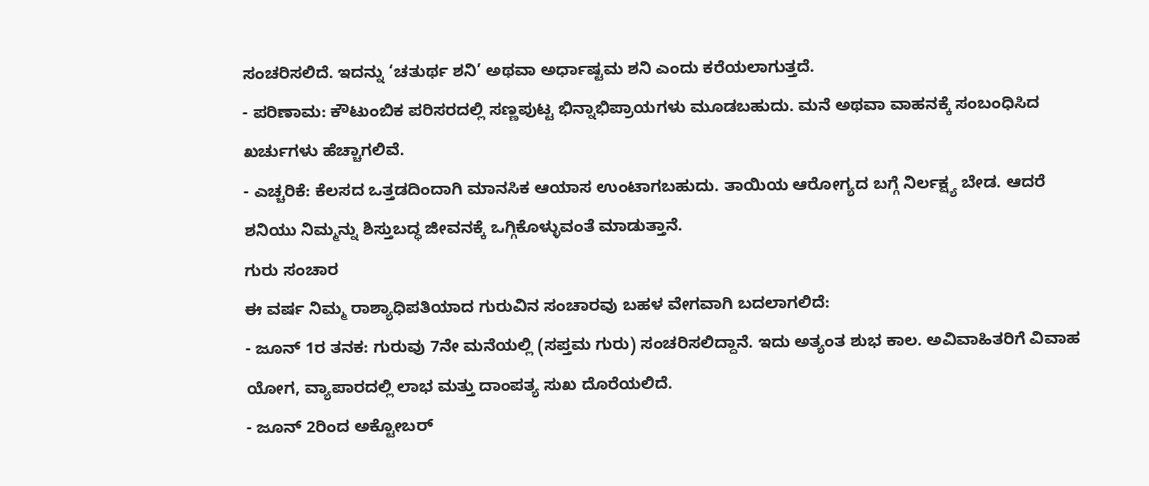ಸಂಚರಿಸಲಿದೆ. ಇದನ್ನು ‘ಚತುರ್ಥ ಶನಿ’ ಅಥವಾ ಅರ್ಧಾಷ್ಟಮ ಶನಿ ಎಂದು ಕರೆಯಲಾಗುತ್ತದೆ.
- ಪರಿಣಾಮ: ಕೌಟುಂಬಿಕ ಪರಿಸರದಲ್ಲಿ ಸಣ್ಣಪುಟ್ಟ ಭಿನ್ನಾಭಿಪ್ರಾಯಗಳು ಮೂಡಬಹುದು. ಮನೆ ಅಥವಾ ವಾಹನಕ್ಕೆ ಸಂಬಂಧಿಸಿದ ಖರ್ಚುಗಳು ಹೆಚ್ಚಾಗಲಿವೆ.
- ಎಚ್ಚರಿಕೆ: ಕೆಲಸದ ಒತ್ತಡದಿಂದಾಗಿ ಮಾನಸಿಕ ಆಯಾಸ ಉಂಟಾಗಬಹುದು. ತಾಯಿಯ ಆರೋಗ್ಯದ ಬಗ್ಗೆ ನಿರ್ಲಕ್ಷ್ಯ ಬೇಡ. ಆದರೆ ಶನಿಯು ನಿಮ್ಮನ್ನು ಶಿಸ್ತುಬದ್ಧ ಜೀವನಕ್ಕೆ ಒಗ್ಗಿಕೊಳ್ಳುವಂತೆ ಮಾಡುತ್ತಾನೆ.
ಗುರು ಸಂಚಾರ
ಈ ವರ್ಷ ನಿಮ್ಮ ರಾಶ್ಯಾಧಿಪತಿಯಾದ ಗುರುವಿನ ಸಂಚಾರವು ಬಹಳ ವೇಗವಾಗಿ ಬದಲಾಗಲಿದೆ:
- ಜೂನ್ 1ರ ತನಕ: ಗುರುವು 7ನೇ ಮನೆಯಲ್ಲಿ (ಸಪ್ತಮ ಗುರು) ಸಂಚರಿಸಲಿದ್ದಾನೆ. ಇದು ಅತ್ಯಂತ ಶುಭ ಕಾಲ. ಅವಿವಾಹಿತರಿಗೆ ವಿವಾಹ ಯೋಗ, ವ್ಯಾಪಾರದಲ್ಲಿ ಲಾಭ ಮತ್ತು ದಾಂಪತ್ಯ ಸುಖ ದೊರೆಯಲಿದೆ.
- ಜೂನ್ 2ರಿಂದ ಅಕ್ಟೋಬರ್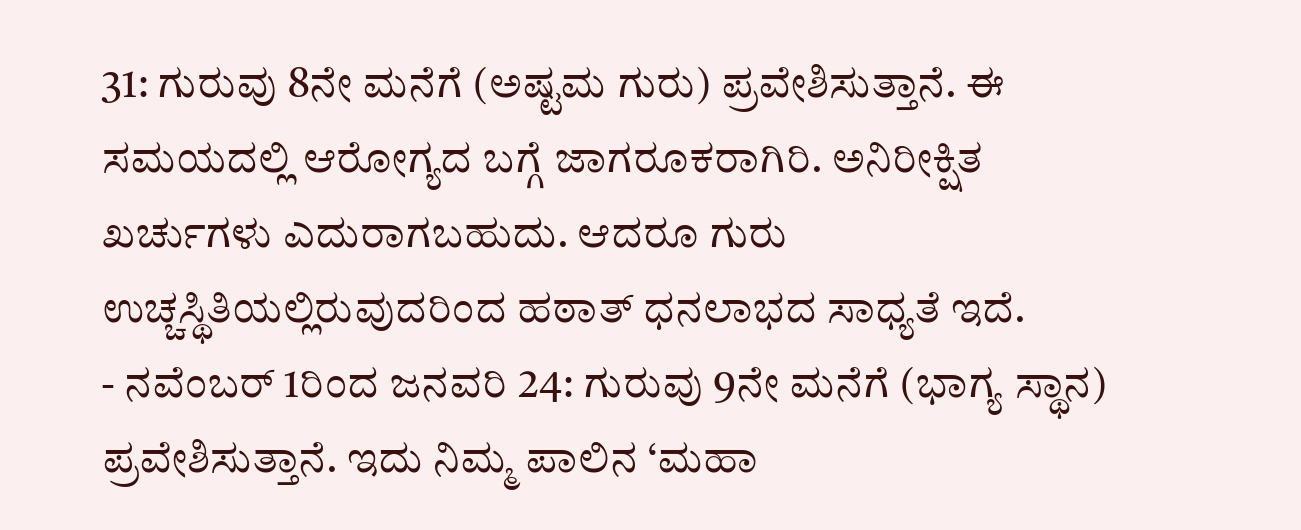31: ಗುರುವು 8ನೇ ಮನೆಗೆ (ಅಷ್ಟಮ ಗುರು) ಪ್ರವೇಶಿಸುತ್ತಾನೆ. ಈ ಸಮಯದಲ್ಲಿ ಆರೋಗ್ಯದ ಬಗ್ಗೆ ಜಾಗರೂಕರಾಗಿರಿ. ಅನಿರೀಕ್ಷಿತ ಖರ್ಚುಗಳು ಎದುರಾಗಬಹುದು. ಆದರೂ ಗುರು ಉಚ್ಚಸ್ಥಿತಿಯಲ್ಲಿರುವುದರಿಂದ ಹಠಾತ್ ಧನಲಾಭದ ಸಾಧ್ಯತೆ ಇದೆ.
- ನವೆಂಬರ್ 1ರಿಂದ ಜನವರಿ 24: ಗುರುವು 9ನೇ ಮನೆಗೆ (ಭಾಗ್ಯ ಸ್ಥಾನ) ಪ್ರವೇಶಿಸುತ್ತಾನೆ. ಇದು ನಿಮ್ಮ ಪಾಲಿನ ‘ಮಹಾ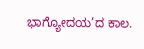ಭಾಗ್ಯೋದಯ’ದ ಕಾಲ.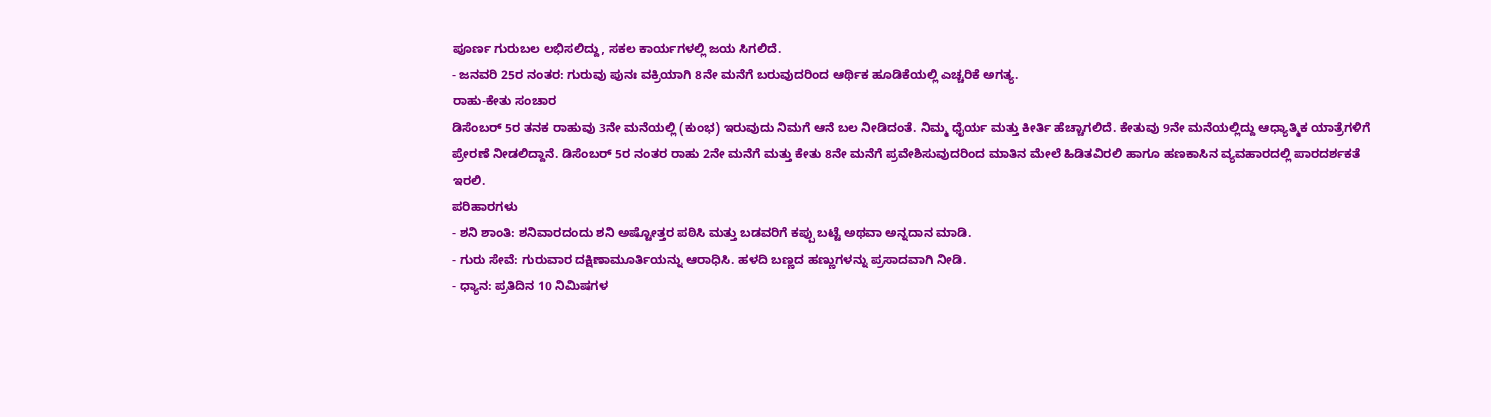ಪೂರ್ಣ ಗುರುಬಲ ಲಭಿಸಲಿದ್ದು, ಸಕಲ ಕಾರ್ಯಗಳಲ್ಲಿ ಜಯ ಸಿಗಲಿದೆ.
- ಜನವರಿ 25ರ ನಂತರ: ಗುರುವು ಪುನಃ ವಕ್ರಿಯಾಗಿ 8ನೇ ಮನೆಗೆ ಬರುವುದರಿಂದ ಆರ್ಥಿಕ ಹೂಡಿಕೆಯಲ್ಲಿ ಎಚ್ಚರಿಕೆ ಅಗತ್ಯ.
ರಾಹು-ಕೇತು ಸಂಚಾರ
ಡಿಸೆಂಬರ್ 5ರ ತನಕ ರಾಹುವು 3ನೇ ಮನೆಯಲ್ಲಿ (ಕುಂಭ) ಇರುವುದು ನಿಮಗೆ ಆನೆ ಬಲ ನೀಡಿದಂತೆ. ನಿಮ್ಮ ಧೈರ್ಯ ಮತ್ತು ಕೀರ್ತಿ ಹೆಚ್ಚಾಗಲಿದೆ. ಕೇತುವು 9ನೇ ಮನೆಯಲ್ಲಿದ್ದು ಆಧ್ಯಾತ್ಮಿಕ ಯಾತ್ರೆಗಳಿಗೆ ಪ್ರೇರಣೆ ನೀಡಲಿದ್ದಾನೆ. ಡಿಸೆಂಬರ್ 5ರ ನಂತರ ರಾಹು 2ನೇ ಮನೆಗೆ ಮತ್ತು ಕೇತು 8ನೇ ಮನೆಗೆ ಪ್ರವೇಶಿಸುವುದರಿಂದ ಮಾತಿನ ಮೇಲೆ ಹಿಡಿತವಿರಲಿ ಹಾಗೂ ಹಣಕಾಸಿನ ವ್ಯವಹಾರದಲ್ಲಿ ಪಾರದರ್ಶಕತೆ ಇರಲಿ.
ಪರಿಹಾರಗಳು
- ಶನಿ ಶಾಂತಿ: ಶನಿವಾರದಂದು ಶನಿ ಅಷ್ಟೋತ್ತರ ಪಠಿಸಿ ಮತ್ತು ಬಡವರಿಗೆ ಕಪ್ಪು ಬಟ್ಟೆ ಅಥವಾ ಅನ್ನದಾನ ಮಾಡಿ.
- ಗುರು ಸೇವೆ: ಗುರುವಾರ ದಕ್ಷಿಣಾಮೂರ್ತಿಯನ್ನು ಆರಾಧಿಸಿ. ಹಳದಿ ಬಣ್ಣದ ಹಣ್ಣುಗಳನ್ನು ಪ್ರಸಾದವಾಗಿ ನೀಡಿ.
- ಧ್ಯಾನ: ಪ್ರತಿದಿನ 10 ನಿಮಿಷಗಳ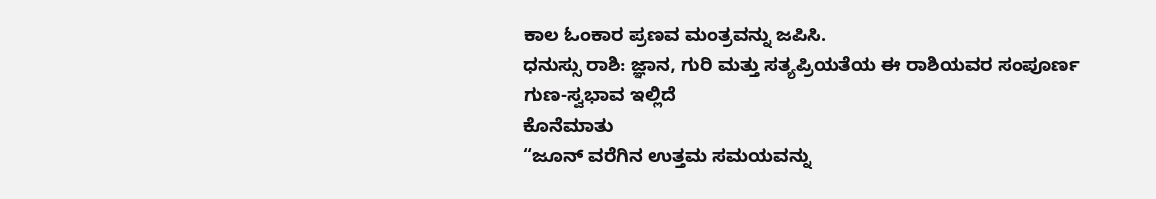ಕಾಲ ಓಂಕಾರ ಪ್ರಣವ ಮಂತ್ರವನ್ನು ಜಪಿಸಿ.
ಧನುಸ್ಸು ರಾಶಿ: ಜ್ಞಾನ, ಗುರಿ ಮತ್ತು ಸತ್ಯಪ್ರಿಯತೆಯ ಈ ರಾಶಿಯವರ ಸಂಪೂರ್ಣ ಗುಣ-ಸ್ವಭಾವ ಇಲ್ಲಿದೆ
ಕೊನೆಮಾತು
“ಜೂನ್ ವರೆಗಿನ ಉತ್ತಮ ಸಮಯವನ್ನು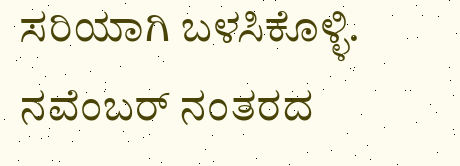ಸರಿಯಾಗಿ ಬಳಸಿಕೊಳ್ಳಿ. ನವೆಂಬರ್ ನಂತರದ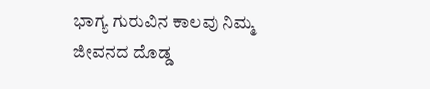ಭಾಗ್ಯ ಗುರುವಿನ ಕಾಲವು ನಿಮ್ಮ ಜೀವನದ ದೊಡ್ಡ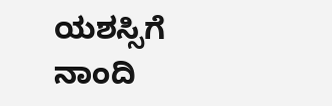ಯಶಸ್ಸಿಗೆ ನಾಂದಿ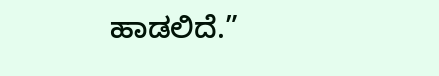ಹಾಡಲಿದೆ.”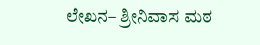ಲೇಖನ– ಶ್ರೀನಿವಾಸ ಮಠ